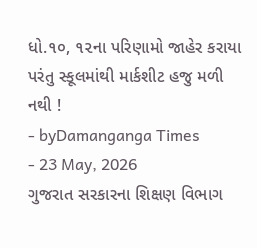ધો.૧૦, ૧૨ના પરિણામો જાહેર કરાયા પરંતુ સ્કૂલમાંથી માર્કશીટ હજુ મળી નથી !
- byDamanganga Times
- 23 May, 2026
ગુજરાત સરકારના શિક્ષણ વિભાગ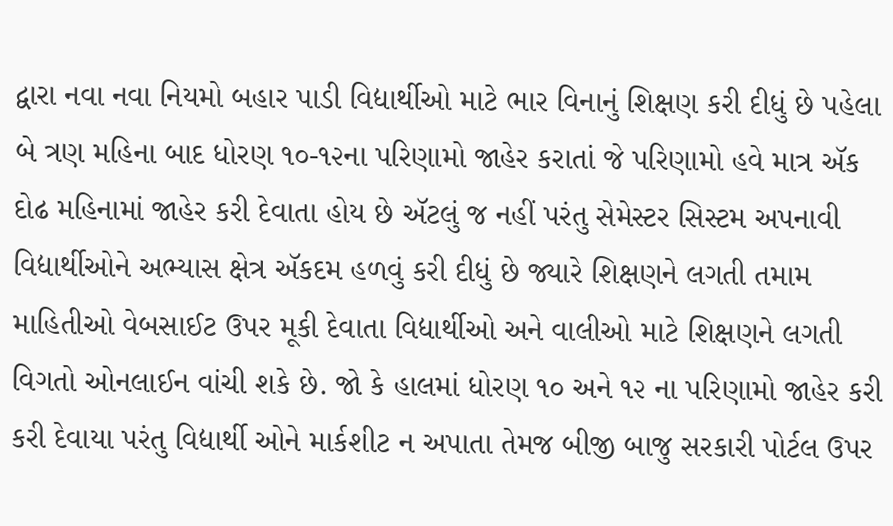દ્વારા નવા નવા નિયમો બહાર પાડી વિદ્યાર્થીઓ માટે ભાર વિનાનું શિક્ષણ કરી દીધું છે પહેલા બે ત્રણ મહિના બાદ ધોરણ ૧૦-૧૨ના પરિણામો જાહેર કરાતાં જે પરિણામો હવે માત્ર ઍક દોઢ મહિનામાં જાહેર કરી દેવાતા હોય છે ઍટલું જ નહીં પરંતુ સેમેસ્ટર સિસ્ટમ અપનાવી વિદ્યાર્થીઓને અભ્યાસ ક્ષેત્ર ઍકદમ હળવું કરી દીધું છે જ્યારે શિક્ષણને લગતી તમામ માહિતીઓ વેબસાઈટ ઉપર મૂકી દેવાતા વિદ્યાર્થીઓ અને વાલીઓ માટે શિક્ષણને લગતી વિગતો ઓનલાઈન વાંચી શકે છે. જો કે હાલમાં ધોરણ ૧૦ અને ૧૨ ના પરિણામો જાહેર કરી કરી દેવાયા પરંતુ વિદ્યાર્થી ઓને માર્કશીટ ન અપાતા તેમજ બીજી બાજુ સરકારી પોર્ટલ ઉપર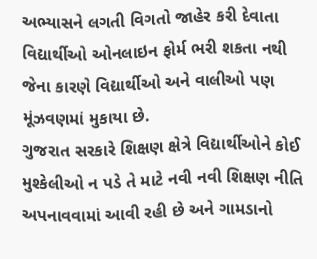અભ્યાસને લગતી વિગતો જાહેર કરી દેવાતા વિદ્યાર્થીઓ ઓનલાઇન ફોર્મ ભરી શકતા નથી જેના કારણે વિદ્યાર્થીઓ અને વાલીઓ પણ મૂંઝવણમાં મુકાયા છે.
ગુજરાત સરકારે શિક્ષણ ક્ષેત્રે વિદ્યાર્થીઓને કોઈ મુશ્કેલીઓ ન પડે તે માટે નવી નવી શિક્ષણ નીતિ અપનાવવામાં આવી રહી છે અને ગામડાનો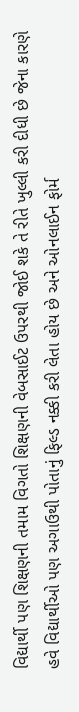વિદ્યાર્થી પણ શિક્ષણની તમામ વિગતો શિક્ષણની વેબસાઈટ ઉપરથી જોઈ શકે તે રીતે ખુલ્લી કરી દીધી છે જેના કારણે હવે વિદ્યાર્થીઓ પણ અગાઉથી પોતાનું ફિલ્ડ નક્કી કરી લેતા હોય છે અને ઓનલાઈન ફોર્મ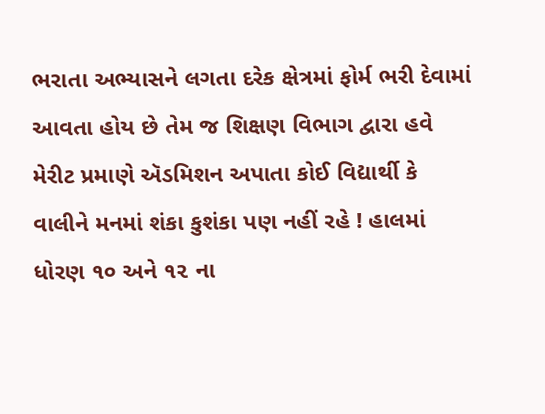ભરાતા અભ્યાસને લગતા દરેક ક્ષેત્રમાં ફોર્મ ભરી દેવામાં આવતા હોય છે તેમ જ શિક્ષણ વિભાગ દ્વારા હવે મેરીટ પ્રમાણે ઍડમિશન અપાતા કોઈ વિદ્યાર્થી કે વાલીને મનમાં શંકા કુશંકા પણ નહીં રહે ! હાલમાં ધોરણ ૧૦ અને ૧૨ ના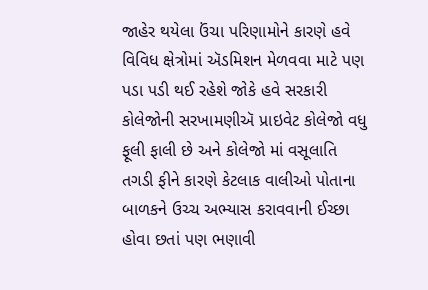જાહેર થયેલા ઉંચા પરિણામોને કારણે હવે વિવિધ ક્ષેત્રોમાં ઍડમિશન મેળવવા માટે પણ પડા પડી થઈ રહેશે જોકે હવે સરકારી કોલેજોની સરખામણીઍ પ્રાઇવેટ કોલેજો વધુ ફૂલી ફાલી છે અને કોલેજો માં વસૂલાતિ તગડી ફીને કારણે કેટલાક વાલીઓ પોતાના બાળકને ઉચ્ચ અભ્યાસ કરાવવાની ઈચ્છા હોવા છતાં પણ ભણાવી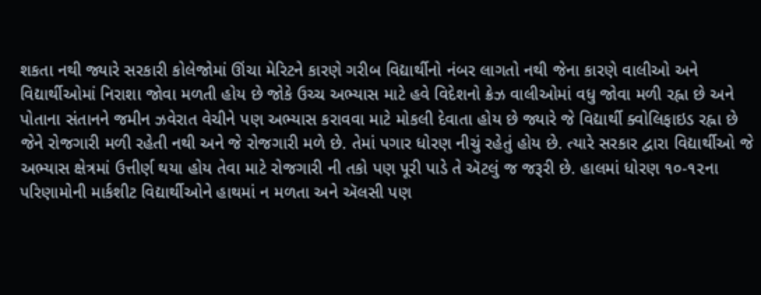શકતા નથી જ્યારે સરકારી કોલેજોમાં ઊંચા મેરિટને કારણે ગરીબ વિદ્યાર્થીનો નંબર લાગતો નથી જેના કારણે વાલીઓ અને વિદ્યાર્થીઓમાં નિરાશા જોવા મળતી હોય છે જોકે ઉચ્ચ અભ્યાસ માટે હવે વિદેશનો ક્રેઝ વાલીઓમાં વધુ જોવા મળી રહ્ના છે અને પોતાના સંતાનને જમીન ઝવેરાત વેચીને પણ અભ્યાસ કરાવવા માટે મોકલી દેવાતા હોય છે જ્યારે જે વિદ્યાર્થી ક્વોલિફાઇડ રહ્ના છે જેને રોજગારી મળી રહેતી નથી અને જે રોજગારી મળે છે. તેમાં પગાર ધોરણ નીચું રહેતું હોય છે. ત્યારે સરકાર દ્વારા વિદ્યાર્થીઓ જે અભ્યાસ ક્ષેત્રમાં ઉત્તીર્ણ થયા હોય તેવા માટે રોજગારી ની તકો પણ પૂરી પાડે તે ઍટલું જ જરૂરી છે. હાલમાં ધોરણ ૧૦-૧૨ના પરિણામોની માર્કશીટ વિદ્યાર્થીઓને હાથમાં ન મળતા અને ઍલસી પણ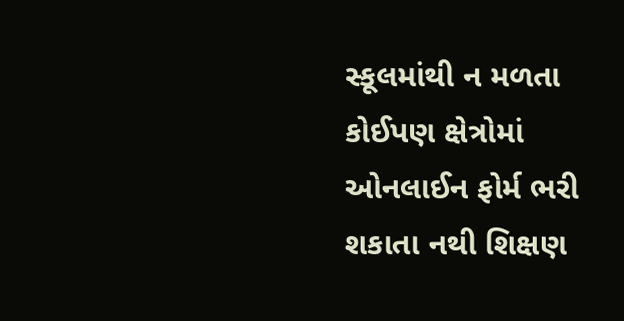સ્કૂલમાંથી ન મળતા કોઈપણ ક્ષેત્રોમાં ઓનલાઈન ફોર્મ ભરી શકાતા નથી શિક્ષણ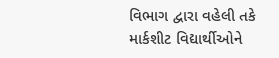વિભાગ દ્વારા વહેલી તકે માર્કશીટ વિદ્યાર્થીઓને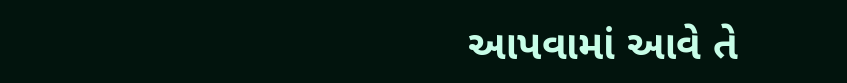આપવામાં આવે તે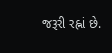જરૂરી રહ્નાં છે.